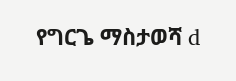የግርጌ ማስታወሻ d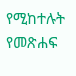የሚከተሉት የመጽሐፍ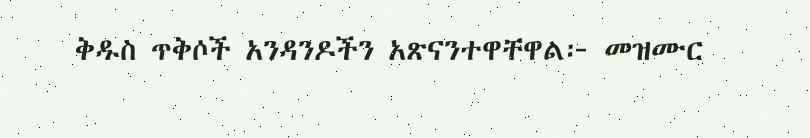ቅዱስ ጥቅሶች አንዳንዶችን አጽናንተዋቸዋል፦ መዝሙር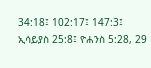34:18፤ 102:17፤ 147:3፤ ኢሳይያስ 25:8፤ ዮሐንስ 5:28, 29